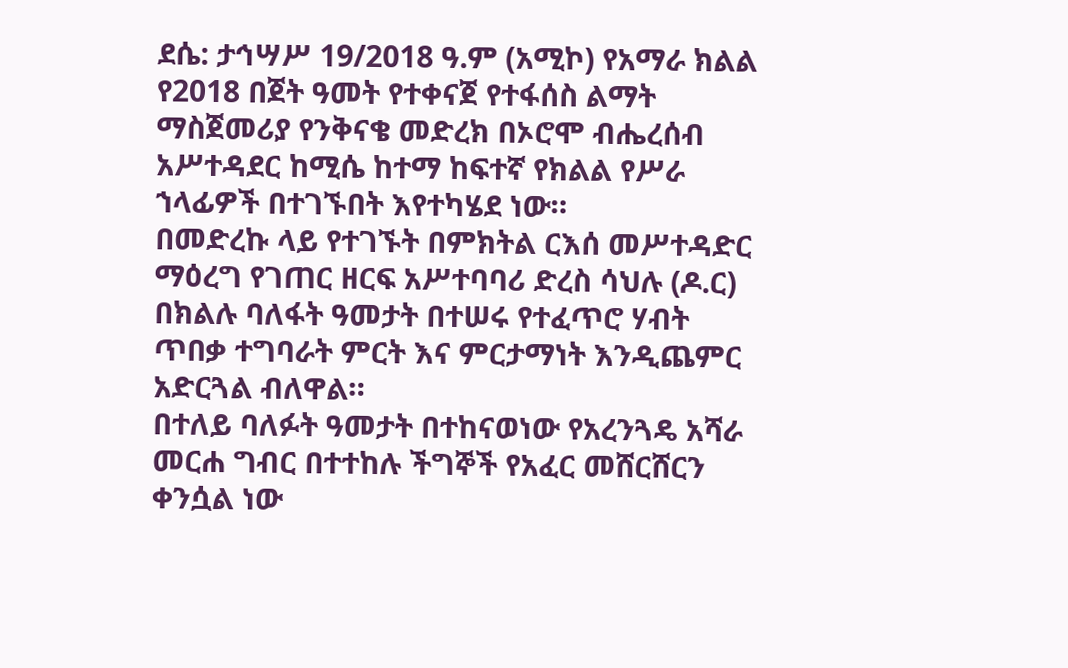ደሴ: ታኅሣሥ 19/2018 ዓ.ም (አሚኮ) የአማራ ክልል የ2018 በጀት ዓመት የተቀናጀ የተፋሰስ ልማት ማስጀመሪያ የንቅናቄ መድረክ በኦሮሞ ብሔረሰብ አሥተዳደር ከሚሴ ከተማ ከፍተኛ የክልል የሥራ ኀላፊዎች በተገኙበት እየተካሄደ ነው።
በመድረኩ ላይ የተገኙት በምክትል ርእሰ መሥተዳድር ማዕረግ የገጠር ዘርፍ አሥተባባሪ ድረስ ሳህሉ (ዶ.ር) በክልሉ ባለፋት ዓመታት በተሠሩ የተፈጥሮ ሃብት ጥበቃ ተግባራት ምርት እና ምርታማነት እንዲጨምር አድርጓል ብለዋል።
በተለይ ባለፉት ዓመታት በተከናወነው የአረንጓዴ አሻራ መርሐ ግብር በተተከሉ ችግኞች የአፈር መሸርሸርን ቀንሷል ነው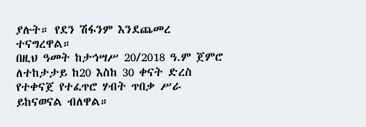ያሉት። የደን ሽፋንም እንደጨመረ ተናግረዋል።
በዚህ ዓመት ከታኅሣሥ 20/2018 ዓ.ም ጀምሮ ለተከታታይ ከ20 እስከ 30 ቀናት ድረስ የተቀናጀ የተፈጥሮ ሃብት ጥበቃ ሥራ ይከናወናል ብለዋል።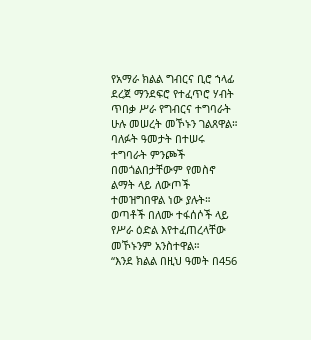የአማራ ክልል ግብርና ቢሮ ኀላፊ ደረጀ ማንደፍሮ የተፈጥሮ ሃብት ጥበቃ ሥራ የግብርና ተግባራት ሁሉ መሠረት መኾኑን ገልጸዋል።
ባለፉት ዓመታት በተሠሩ ተግባራት ምንጮች በመጎልበታቸውም የመስኖ ልማት ላይ ለውጦች ተመዝግበዋል ነው ያሉት።
ወጣቶች በለሙ ተፋሰሶች ላይ የሥራ ዕድል እየተፈጠረላቸው መኾኑንም አንስተዋል።
“እንደ ክልል በዚህ ዓመት በ456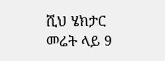ሺህ ሄክታር መሬት ላይ 9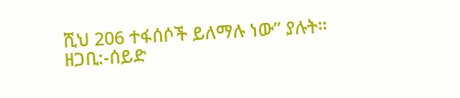ሺህ 206 ተፋሰሶች ይለማሉ ነው” ያሉት።
ዘጋቢ:-ሰይድ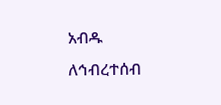አብዱ
ለኅብረተሰብ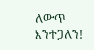ለውጥ እንተጋለን!